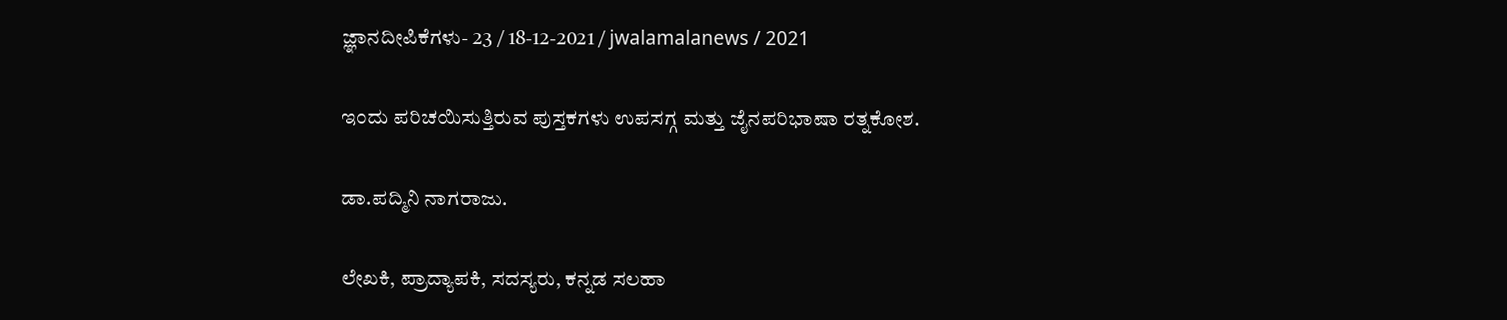ಜ್ಞಾನದೀಪಿಕೆಗಳು- 23 / 18-12-2021 / jwalamalanews / 2021

ಇಂದು ಪರಿಚಯಿಸುತ್ತಿರುವ ಪುಸ್ತಕಗಳು ಉಪಸಗ್ಗ ಮತ್ತು ಜೈನಪರಿಭಾಷಾ ರತ್ನಕೋಶ.

ಡಾ.ಪದ್ಮಿನಿ ನಾಗರಾಜು.

ಲೇಖಕಿ, ಪ್ರಾದ್ಯಾಪಕಿ, ಸದಸ್ಯರು, ಕನ್ನಡ ಸಲಹಾ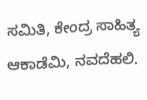ಸಮಿತಿ, ಕೇಂದ್ರ ಸಾಹಿತ್ಯ ಆಕಾಡೆಮಿ, ನವದೆಹಲಿ.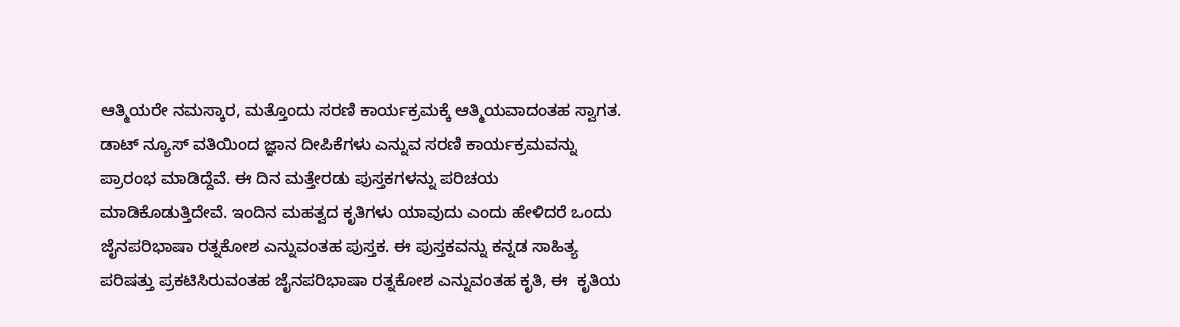ಆತ್ಮಿಯರೇ ನಮಸ್ಕಾರ, ಮತ್ತೊಂದು ಸರಣಿ ಕಾರ್ಯಕ್ರಮಕ್ಕೆ ಆತ್ಮಿಯವಾದಂತಹ ಸ್ವಾಗತ. ಡಾಟ್ ನ್ಯೂಸ್ ವತಿಯಿಂದ ಜ್ಞಾನ ದೀಪಿಕೆಗಳು ಎನ್ನುವ ಸರಣಿ ಕಾರ್ಯಕ್ರಮವನ್ನು ಪ್ರಾರಂಭ ಮಾಡಿದ್ದೆವೆ. ಈ ದಿನ ಮತ್ತೇರಡು ಪುಸ್ತಕಗಳನ್ನು ಪರಿಚಯ ಮಾಡಿಕೊಡುತ್ತಿದೇವೆ. ಇಂದಿನ ಮಹತ್ವದ ಕೃತಿಗಳು ಯಾವುದು ಎಂದು ಹೇಳಿದರೆ ಒಂದು ಜೈನಪರಿಭಾಷಾ ರತ್ನಕೋಶ ಎನ್ನುವಂತಹ ಪುಸ್ತಕ. ಈ ಪುಸ್ತಕವನ್ನು ಕನ್ನಡ ಸಾಹಿತ್ಯ ಪರಿಷತ್ತು ಪ್ರಕಟಿಸಿರುವಂತಹ ಜೈನಪರಿಭಾಷಾ ರತ್ನಕೋಶ ಎನ್ನುವಂತಹ ಕೃತಿ, ಈ  ಕೃತಿಯ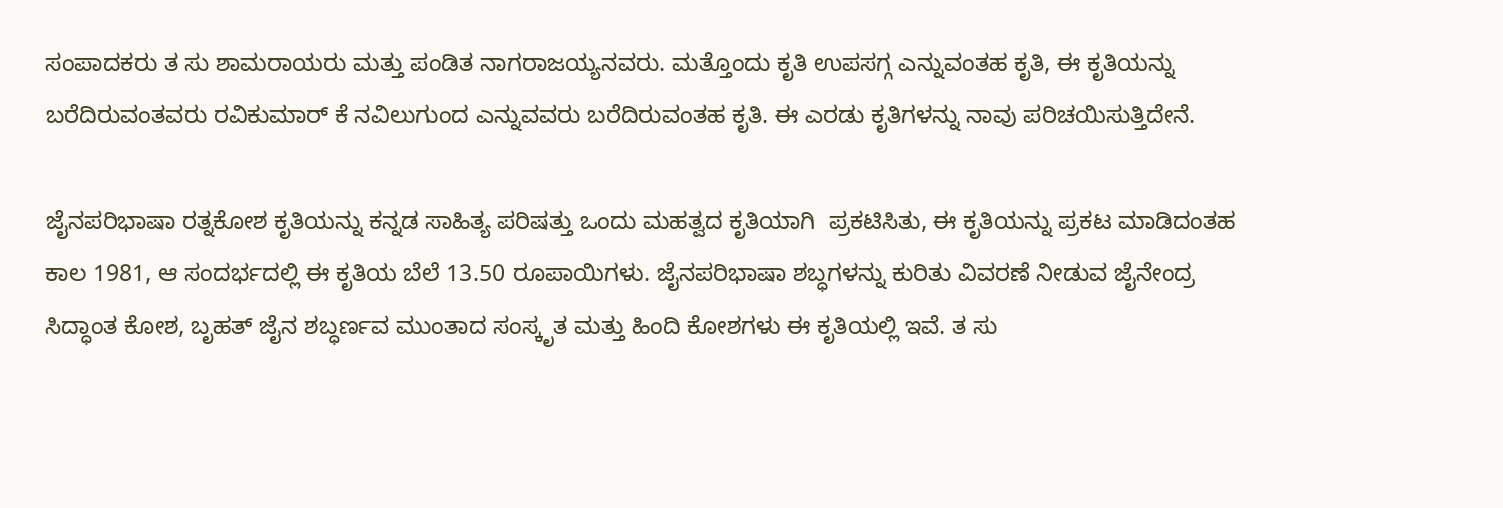ಸಂಪಾದಕರು ತ ಸು ಶಾಮರಾಯರು ಮತ್ತು ಪಂಡಿತ ನಾಗರಾಜಯ್ಯನವರು. ಮತ್ತೊಂದು ಕೃತಿ ಉಪಸಗ್ಗ ಎನ್ನುವಂತಹ ಕೃತಿ, ಈ ಕೃತಿಯನ್ನು ಬರೆದಿರುವಂತವರು ರವಿಕುಮಾರ್ ಕೆ ನವಿಲುಗುಂದ ಎನ್ನುವವರು ಬರೆದಿರುವಂತಹ ಕೃತಿ. ಈ ಎರಡು ಕೃತಿಗಳನ್ನು ನಾವು ಪರಿಚಯಿಸುತ್ತಿದೇನೆ.

ಜೈನಪರಿಭಾಷಾ ರತ್ನಕೋಶ ಕೃತಿಯನ್ನು ಕನ್ನಡ ಸಾಹಿತ್ಯ ಪರಿಷತ್ತು ಒಂದು ಮಹತ್ವದ ಕೃತಿಯಾಗಿ  ಪ್ರಕಟಿಸಿತು, ಈ ಕೃತಿಯನ್ನು ಪ್ರಕಟ ಮಾಡಿದಂತಹ ಕಾಲ 1981, ಆ ಸಂದರ್ಭದಲ್ಲಿ ಈ ಕೃತಿಯ ಬೆಲೆ 13.50 ರೂಪಾಯಿಗಳು. ಜೈನಪರಿಭಾಷಾ ಶಬ್ಧಗಳನ್ನು ಕುರಿತು ವಿವರಣೆ ನೀಡುವ ಜೈನೇಂದ್ರ ಸಿದ್ಧಾಂತ ಕೋಶ, ಬೃಹತ್ ಜೈನ ಶಬ್ಧರ್ಣವ ಮುಂತಾದ ಸಂಸ್ಕೃತ ಮತ್ತು ಹಿಂದಿ ಕೋಶಗಳು ಈ ಕೃತಿಯಲ್ಲಿ ಇವೆ. ತ ಸು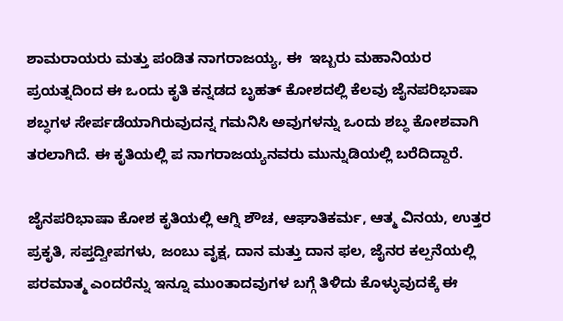ಶಾಮರಾಯರು ಮತ್ತು ಪಂಡಿತ ನಾಗರಾಜಯ್ಯ, ಈ  ಇಬ್ಬರು ಮಹಾನಿಯರ ಪ್ರಯತ್ನದಿಂದ ಈ ಒಂದು ಕೃತಿ ಕನ್ನಡದ ಬೃಹತ್ ಕೋಶದಲ್ಲಿ ಕೆಲವು ಜೈನಪರಿಭಾಷಾ ಶಬ್ಧಗಳ ಸೇರ್ಪಡೆಯಾಗಿರುವುದನ್ನ ಗಮನಿಸಿ ಅವುಗಳನ್ನು ಒಂದು ಶಬ್ಧ ಕೋಶವಾಗಿ ತರಲಾಗಿದೆ. ಈ ಕೃತಿಯಲ್ಲಿ ಪ ನಾಗರಾಜಯ್ಯನವರು ಮುನ್ನುಡಿಯಲ್ಲಿ ಬರೆದಿದ್ದಾರೆ.

ಜೈನಪರಿಭಾಷಾ ಕೋಶ ಕೃತಿಯಲ್ಲಿ ಆಗ್ನಿ ಶೌಚ, ಆಘಾತಿಕರ್ಮ, ಆತ್ಮ ವಿನಯ, ಉತ್ತರ ಪ್ರಕೃತಿ, ಸಪ್ತದ್ವೀಪಗಳು, ಜಂಬು ವೃಕ್ಷ, ದಾನ ಮತ್ತು ದಾನ ಫಲ, ಜೈನರ ಕಲ್ಪನೆಯಲ್ಲಿ ಪರಮಾತ್ಮ ಎಂದರೆನ್ನು ಇನ್ನೂ ಮುಂತಾದವುಗಳ ಬಗ್ಗೆ ತಿಳಿದು ಕೊಳ್ಳುವುದಕ್ಕೆ ಈ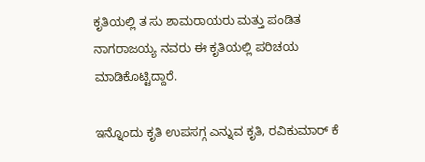ಕೃತಿಯಲ್ಲಿ ತ ಸು ಶಾಮರಾಯರು ಮತ್ತು ಪಂಡಿತ ನಾಗರಾಜಯ್ಯ ನವರು ಈ ಕೃತಿಯಲ್ಲಿ ಪರಿಚಯ ಮಾಡಿಕೊಟ್ಟಿದ್ದಾರೆ.

ಇನ್ನೊಂದು ಕೃತಿ ಉಪಸಗ್ಗ ಎನ್ನುವ ಕೃತಿ, ರವಿಕುಮಾರ್ ಕೆ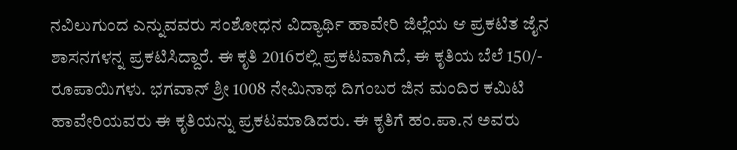ನವಿಲುಗುಂದ ಎನ್ನುವವರು ಸಂಶೋಧನ ವಿದ್ಯಾರ್ಥಿ ಹಾವೇರಿ ಜಿಲ್ಲೆಯ ಆ ಪ್ರಕಟಿತ ಜೈನ ಶಾಸನಗಳನ್ನ ಪ್ರಕಟಿಸಿದ್ದಾರೆ. ಈ ಕೃತಿ 2016ರಲ್ಲಿ ಪ್ರಕಟವಾಗಿದೆ, ಈ ಕೃತಿಯ ಬೆಲೆ 150/- ರೂಪಾಯಿಗಳು. ಭಗವಾನ್ ಶ್ರೀ 1008 ನೇಮಿನಾಥ ದಿಗಂಬರ ಜಿನ ಮಂದಿರ ಕಮಿಟಿ  ಹಾವೇರಿಯವರು ಈ ಕೃತಿಯನ್ನು ಪ್ರಕಟಮಾಡಿದರು. ಈ ಕೃತಿಗೆ ಹಂ.ಪಾ.ನ ಅವರು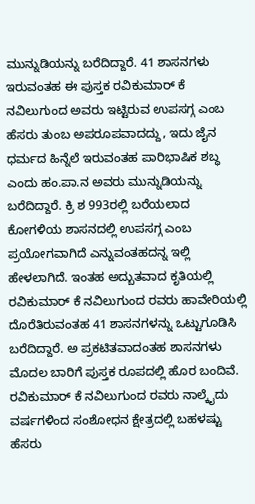ಮುನ್ನುಡಿಯನ್ನು ಬರೆದಿದ್ದಾರೆ. 41 ಶಾಸನಗಳು ಇರುವಂತಹ ಈ ಪುಸ್ತಕ ರವಿಕುಮಾರ್ ಕೆ ನವಿಲುಗುಂದ ಅವರು ಇಟ್ಟಿರುವ ಉಪಸಗ್ಗ ಎಂಬ ಹೆಸರು ತುಂಬ ಅಪರೂಪವಾದದ್ದು, ಇದು ಜೈನ ಧರ್ಮದ ಹಿನ್ನೆಲೆ ಇರುವಂತಹ ಪಾರಿಭಾಷಿಕ ಶಬ್ಧ ಎಂದು ಹಂ.ಪಾ.ನ ಅವರು ಮುನ್ನುಡಿಯನ್ನು ಬರೆದಿದ್ದಾರೆ. ಕ್ರಿ ಶ 993ರಲ್ಲಿ ಬರೆಯಲಾದ ಕೋಗಳಿಯ ಶಾಸನದಲ್ಲಿ ಉಪಸಗ್ಗ ಎಂಬ ಪ್ರಯೋಗವಾಗಿದೆ ಎನ್ನುವಂತಹದನ್ನ ಇಲ್ಲಿ ಹೇಳಲಾಗಿದೆ. ಇಂತಹ ಅದ್ಬುತವಾದ ಕೃತಿಯಲ್ಲಿ ರವಿಕುಮಾರ್ ಕೆ ನವಿಲುಗುಂದ ರವರು ಹಾವೇರಿಯಲ್ಲಿ ದೊರೆತಿರುವಂತಹ 41 ಶಾಸನಗಳನ್ನು ಒಟ್ಟುಗೂಡಿಸಿ ಬರೆದಿದ್ದಾರೆ. ಅ ಪ್ರಕಟಿತವಾದಂತಹ ಶಾಸನಗಳು ಮೊದಲ ಬಾರಿಗೆ ಪುಸ್ತಕ ರೂಪದಲ್ಲಿ ಹೊರ ಬಂದಿವೆ. ರವಿಕುಮಾರ್ ಕೆ ನವಿಲುಗುಂದ ರವರು ನಾಲ್ಕೈದು ವರ್ಷಗಳಿಂದ ಸಂಶೋಧನ ಕ್ಷೇತ್ರದಲ್ಲಿ ಬಹಳಷ್ಟು ಹೆಸರು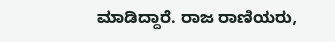ಮಾಡಿದ್ದಾರೆ. ರಾಜ ರಾಣಿಯರು,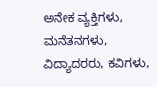ಅನೇಕ ವ್ಯಕ್ತಿಗಳು, ಮನೆತನಗಳು, ವಿದ್ಯಾದರರು, ಕವಿಗಳು,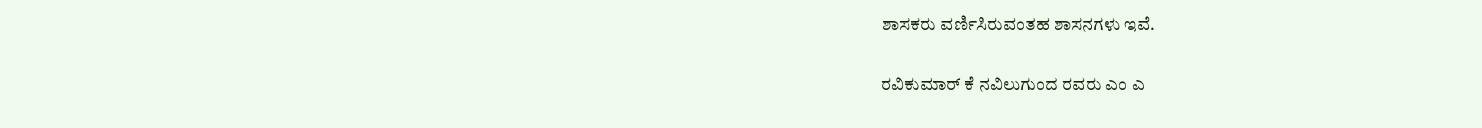ಶಾಸಕರು ವರ್ಣಿಸಿರುವಂತಹ ಶಾಸನಗಳು ಇವೆ.

ರವಿಕುಮಾರ್ ಕೆ ನವಿಲುಗುಂದ ರವರು ಎಂ ಎ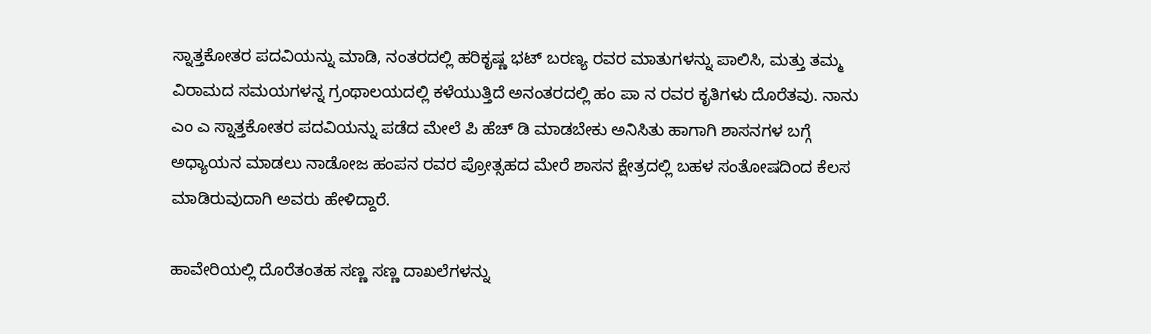ಸ್ನಾತ್ತಕೋತರ ಪದವಿಯನ್ನು ಮಾಡಿ, ನಂತರದಲ್ಲಿ ಹರಿಕೃಷ್ಣ ಭಟ್ ಬರಣ್ಯ ರವರ ಮಾತುಗಳನ್ನು ಪಾಲಿಸಿ, ಮತ್ತು ತಮ್ಮ ವಿರಾಮದ ಸಮಯಗಳನ್ನ ಗ್ರಂಥಾಲಯದಲ್ಲಿ ಕಳೆಯುತ್ತಿದೆ ಅನಂತರದಲ್ಲಿ ಹಂ ಪಾ ನ ರವರ ಕೃತಿಗಳು ದೊರೆತವು. ನಾನು ಎಂ ಎ ಸ್ನಾತ್ತಕೋತರ ಪದವಿಯನ್ನು ಪಡೆದ ಮೇಲೆ ಪಿ ಹೆಚ್ ಡಿ ಮಾಡಬೇಕು ಅನಿಸಿತು ಹಾಗಾಗಿ ಶಾಸನಗಳ ಬಗ್ಗೆ ಅಧ್ಯಾಯನ ಮಾಡಲು ನಾಡೋಜ ಹಂಪನ ರವರ ಪ್ರೋತ್ಸಹದ ಮೇರೆ ಶಾಸನ ಕ್ಷೇತ್ರದಲ್ಲಿ ಬಹಳ ಸಂತೋಷದಿಂದ ಕೆಲಸ ಮಾಡಿರುವುದಾಗಿ ಅವರು ಹೇಳಿದ್ದಾರೆ.

ಹಾವೇರಿಯಲ್ಲಿ ದೊರೆತಂತಹ ಸಣ್ಣ ಸಣ್ಣ ದಾಖಲೆಗಳನ್ನು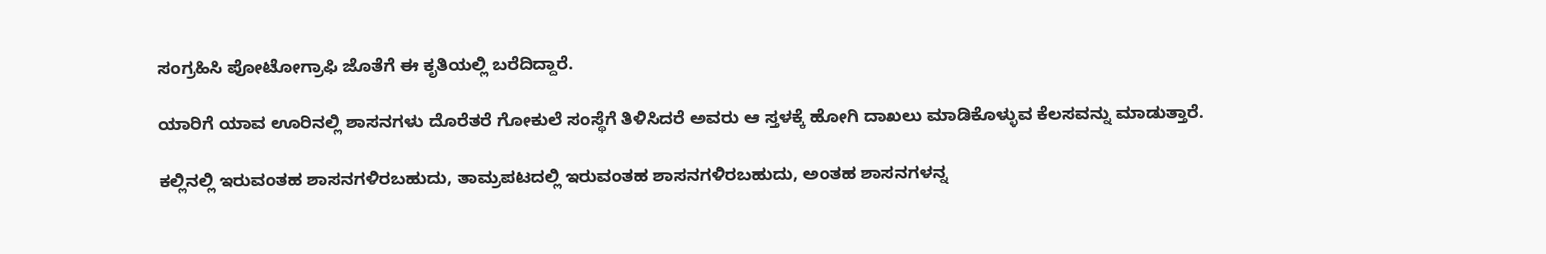ಸಂಗ್ರಹಿಸಿ ಪೋಟೋಗ್ರಾಫಿ ಜೊತೆಗೆ ಈ ಕೃತಿಯಲ್ಲಿ ಬರೆದಿದ್ದಾರೆ.

ಯಾರಿಗೆ ಯಾವ ಊರಿನಲ್ಲಿ ಶಾಸನಗಳು ದೊರೆತರೆ ಗೋಕುಲೆ ಸಂಸ್ಥೆಗೆ ತಿಳಿಸಿದರೆ ಅವರು ಆ ಸ್ತಳಕ್ಕೆ ಹೋಗಿ ದಾಖಲು ಮಾಡಿಕೊಳ್ಳುವ ಕೆಲಸವನ್ನು ಮಾಡುತ್ತಾರೆ.

ಕಲ್ಲಿನಲ್ಲಿ ಇರುವಂತಹ ಶಾಸನಗಳಿರಬಹುದು, ತಾಮ್ರಪಟದಲ್ಲಿ ಇರುವಂತಹ ಶಾಸನಗಳಿರಬಹುದು, ಅಂತಹ ಶಾಸನಗಳನ್ನ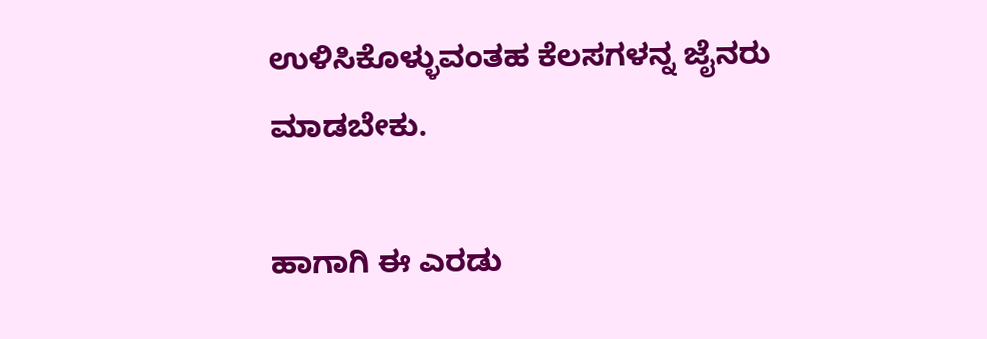ಉಳಿಸಿಕೊಳ್ಳುವಂತಹ ಕೆಲಸಗಳನ್ನ ಜೈನರು ಮಾಡಬೇಕು.

ಹಾಗಾಗಿ ಈ ಎರಡು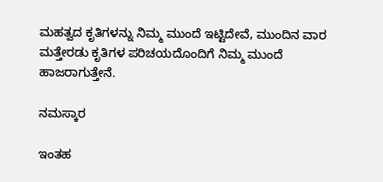ಮಹತ್ವದ ಕೃತಿಗಳನ್ನು ನಿಮ್ಮ ಮುಂದೆ ಇಟ್ಟಿದೇವೆ, ಮುಂದಿನ ವಾರ ಮತ್ತೇರಡು ಕೃತಿಗಳ ಪರಿಚಯದೊಂದಿಗೆ ನಿಮ್ಮ ಮುಂದೆ ಹಾಜರಾಗುತ್ತೇನೆ.

ನಮಸ್ಕಾರ

ಇಂತಹ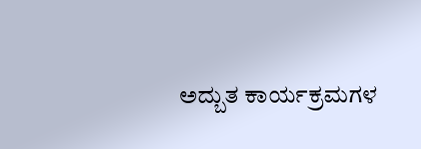ಅದ್ಬುತ ಕಾರ್ಯಕ್ರಮಗಳ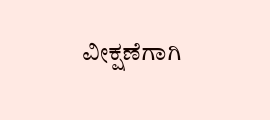ವೀಕ್ಷಣೆಗಾಗಿ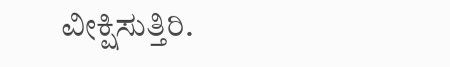ವೀಕ್ಷಿಸುತ್ತಿರಿ.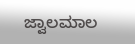ಜ್ವಾಲಮಾಲ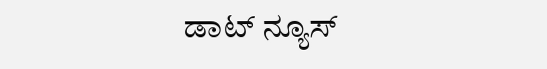ಡಾಟ್ ನ್ಯೂಸ್